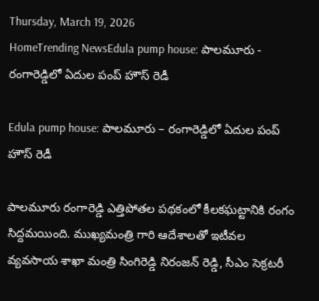Thursday, March 19, 2026
HomeTrending NewsEdula pump house: పాలమూరు - రంగారెడ్డిలో ఏదుల పంప్ హౌస్ రెడీ

Edula pump house: పాలమూరు – రంగారెడ్డిలో ఏదుల పంప్ హౌస్ రెడీ

పాలమూరు రంగారెడ్డి ఎత్తిపోతల పథకంలో కీలకఘట్టానికి రంగం సిద్దమయింది. ముఖ్యమంత్రి గారి ఆదేశాలతో ఇటీవల వ్యవసాయ శాఖా మంత్రి సింగిరెడ్డి నిరంజన్ రెడ్డి, సీఎం సెక్రటరీ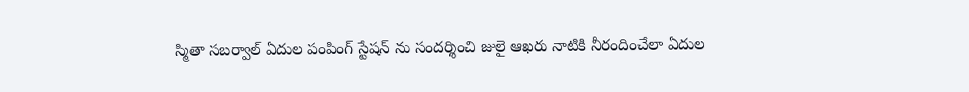స్మితా సబర్వాల్ ఏదుల పంపింగ్ స్టేషన్ ను సందర్శించి జులై ఆఖరు నాటికి నీరందించేలా ఏదుల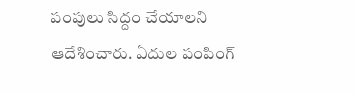పంపులు సిద్దం చేయాలని ఆదేశించారు. ఏదుల పంపింగ్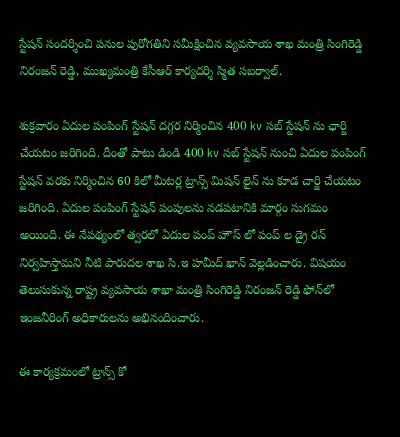స్టేషన్ సందర్శించి పనుల పురోగతిని సమీక్షించిన వ్యవసాయ శాఖ మంత్రి సింగిరెడ్డి నిరంజన్ రెడ్డి, ముఖ్యమంత్రి కేసీఆర్ కార్యదర్శి స్మిత సబర్వాల్.

శుక్రవారం ఏదుల పంపింగ్ స్టేషన్ దగ్గర నిర్మించిన 400 kv సబ్ స్టేషన్ ను ఛార్జి చేయటం జరిగింది. దీంతో పాటు డిండి 400 kv సబ్ స్టేషన్ నుంచి ఏదుల పంపింగ్ స్టేషన్ వరకు నిర్మించిన 60 కిలో మీటర్ల ట్రాన్స్ మిషన్ లైన్ ను కూడ చార్జి చేయటం జరిగింది. ఏదుల పంపింగ్ స్టేషన్ పంపులను నడపటానికి మార్గం సుగమం అయింది. ఈ నేపథ్యంలో త్వరలో ఏదుల పంప్ హౌస్ లో పంప్ ల డ్రై రన్ నిర్వహిస్తామని నీటి పారుదల శాఖ సి.ఇ హమీద్ ఖాన్ వెల్లడించారు. విషయం తెలుసుకున్న రాష్ట్ర వ్యవసాయ శాఖా మంత్రి సింగిరెడ్డి నిరంజన్ రెడ్డి ఫోన్‌లో ఇంజనీరింగ్ అధికారులను అభినందించారు.

ఈ కార్యక్రమంలో ట్రాన్స్ కో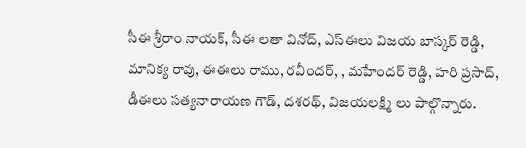సీఈ శ్రీరాం నాయక్, సీఈ లతా వినోద్, ఎస్ఈలు విజయ బాస్కర్ రెడ్డి, మానిక్య రావు, ఈఈలు రాము, రవీందర్, , మహేందర్ రెడ్డి, హరి ప్రసాద్, డీఈలు సత్యనారాయణ గౌడ్, దశరథ్, విజయలక్ష్మి లు పాల్గొన్నారు.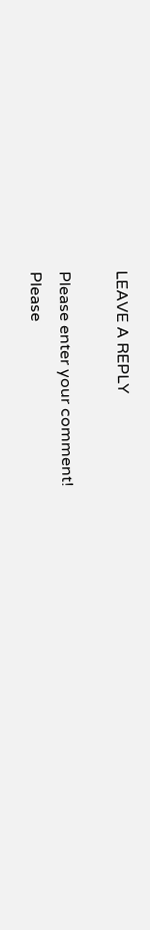LEAVE A REPLY

Please enter your comment!
Please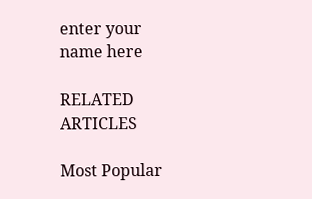enter your name here

RELATED ARTICLES

Most Popular